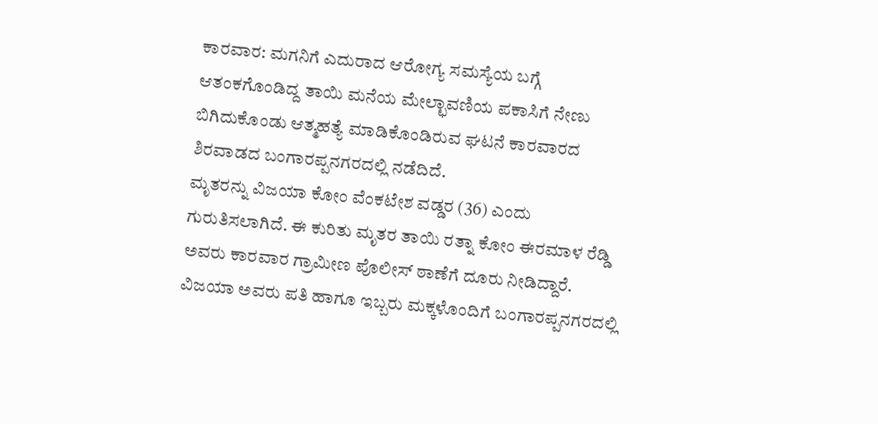ಕಾರವಾರ: ಮಗನಿಗೆ ಎದುರಾದ ಆರೋಗ್ಯ ಸಮಸ್ಯೆಯ ಬಗ್ಗೆ ಆತಂಕಗೊಂಡಿದ್ದ ತಾಯಿ ಮನೆಯ ಮೇಲ್ಛಾವಣಿಯ ಪಕಾಸಿಗೆ ನೇಣು ಬಿಗಿದುಕೊಂಡು ಆತ್ಮಹತ್ಯೆ ಮಾಡಿಕೊಂಡಿರುವ ಘಟನೆ ಕಾರವಾರದ ಶಿರವಾಡದ ಬಂಗಾರಪ್ಪನಗರದಲ್ಲಿ ನಡೆದಿದೆ.
ಮೃತರನ್ನು ವಿಜಯಾ ಕೋಂ ವೆಂಕಟೇಶ ವಡ್ಡರ (36) ಎಂದು ಗುರುತಿಸಲಾಗಿದೆ. ಈ ಕುರಿತು ಮೃತರ ತಾಯಿ ರತ್ನಾ ಕೋಂ ಈರಮಾಳ ರೆಡ್ಡಿ ಅವರು ಕಾರವಾರ ಗ್ರಾಮೀಣ ಪೊಲೀಸ್ ಠಾಣೆಗೆ ದೂರು ನೀಡಿದ್ದಾರೆ.
ವಿಜಯಾ ಅವರು ಪತಿ ಹಾಗೂ ಇಬ್ಬರು ಮಕ್ಕಳೊಂದಿಗೆ ಬಂಗಾರಪ್ಪನಗರದಲ್ಲಿ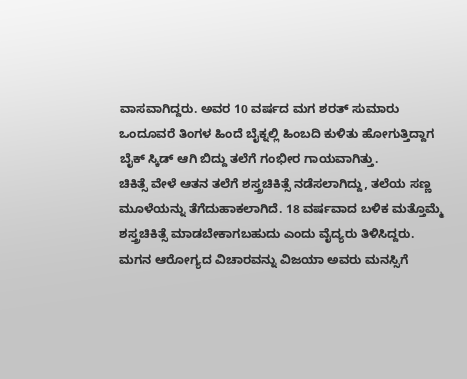ವಾಸವಾಗಿದ್ದರು. ಅವರ 10 ವರ್ಷದ ಮಗ ಶರತ್ ಸುಮಾರು ಒಂದೂವರೆ ತಿಂಗಳ ಹಿಂದೆ ಬೈಕ್ನಲ್ಲಿ ಹಿಂಬದಿ ಕುಳಿತು ಹೋಗುತ್ತಿದ್ದಾಗ ಬೈಕ್ ಸ್ಕಿಡ್ ಆಗಿ ಬಿದ್ದು ತಲೆಗೆ ಗಂಭೀರ ಗಾಯವಾಗಿತ್ತು.
ಚಿಕಿತ್ಸೆ ವೇಳೆ ಆತನ ತಲೆಗೆ ಶಸ್ತ್ರಚಿಕಿತ್ಸೆ ನಡೆಸಲಾಗಿದ್ದು, ತಲೆಯ ಸಣ್ಣ ಮೂಳೆಯನ್ನು ತೆಗೆದುಹಾಕಲಾಗಿದೆ. 18 ವರ್ಷವಾದ ಬಳಿಕ ಮತ್ತೊಮ್ಮೆ ಶಸ್ತ್ರಚಿಕಿತ್ಸೆ ಮಾಡಬೇಕಾಗಬಹುದು ಎಂದು ವೈದ್ಯರು ತಿಳಿಸಿದ್ದರು.
ಮಗನ ಆರೋಗ್ಯದ ವಿಚಾರವನ್ನು ವಿಜಯಾ ಅವರು ಮನಸ್ಸಿಗೆ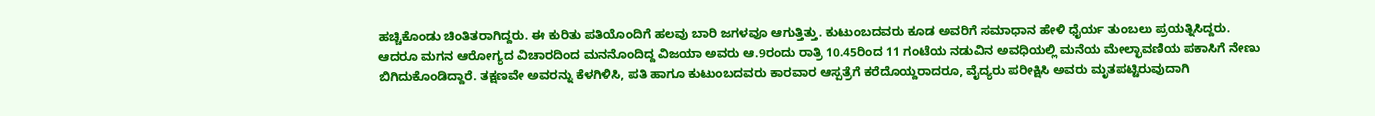ಹಚ್ಚಿಕೊಂಡು ಚಿಂತಿತರಾಗಿದ್ದರು. ಈ ಕುರಿತು ಪತಿಯೊಂದಿಗೆ ಹಲವು ಬಾರಿ ಜಗಳವೂ ಆಗುತ್ತಿತ್ತು. ಕುಟುಂಬದವರು ಕೂಡ ಅವರಿಗೆ ಸಮಾಧಾನ ಹೇಳಿ ಧೈರ್ಯ ತುಂಬಲು ಪ್ರಯತ್ನಿಸಿದ್ದರು.
ಆದರೂ ಮಗನ ಆರೋಗ್ಯದ ವಿಚಾರದಿಂದ ಮನನೊಂದಿದ್ದ ವಿಜಯಾ ಅವರು ಆ.9ರಂದು ರಾತ್ರಿ 10.45ರಿಂದ 11 ಗಂಟೆಯ ನಡುವಿನ ಅವಧಿಯಲ್ಲಿ ಮನೆಯ ಮೇಲ್ಛಾವಣಿಯ ಪಕಾಸಿಗೆ ನೇಣು ಬಿಗಿದುಕೊಂಡಿದ್ದಾರೆ. ತಕ್ಷಣವೇ ಅವರನ್ನು ಕೆಳಗಿಳಿಸಿ, ಪತಿ ಹಾಗೂ ಕುಟುಂಬದವರು ಕಾರವಾರ ಆಸ್ಪತ್ರೆಗೆ ಕರೆದೊಯ್ದರಾದರೂ, ವೈದ್ಯರು ಪರೀಕ್ಷಿಸಿ ಅವರು ಮೃತಪಟ್ಟಿರುವುದಾಗಿ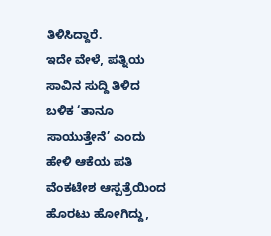ತಿಳಿಸಿದ್ದಾರೆ.
ಇದೇ ವೇಳೆ, ಪತ್ನಿಯ ಸಾವಿನ ಸುದ್ದಿ ತಿಳಿದ ಬಳಿಕ ‘ತಾನೂ ಸಾಯುತ್ತೇನೆ’ ಎಂದು ಹೇಳಿ ಆಕೆಯ ಪತಿ ವೆಂಕಟೇಶ ಆಸ್ಪತ್ರೆಯಿಂದ ಹೊರಟು ಹೋಗಿದ್ದು,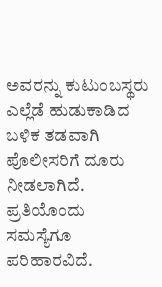ಅವರನ್ನು ಕುಟುಂಬಸ್ಥರು ಎಲ್ಲೆಡೆ ಹುಡುಕಾಡಿದ ಬಳಿಕ ತಡವಾಗಿ ಪೊಲೀಸರಿಗೆ ದೂರು ನೀಡಲಾಗಿದೆ.
ಪ್ರತಿಯೊಂದು ಸಮಸ್ಯೆಗೂ ಪರಿಹಾರವಿದೆ.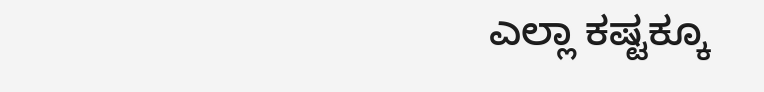ಎಲ್ಲಾ ಕಷ್ಟಕ್ಕೂ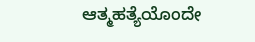ಆತ್ಮಹತ್ಯೆಯೊಂದೇ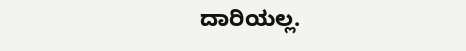ದಾರಿಯಲ್ಲ.